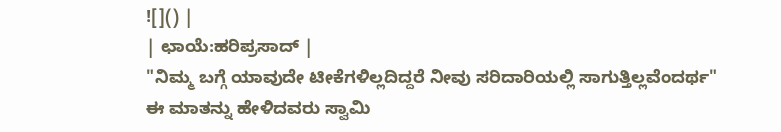![]() |
| ಛಾಯೆ:ಹರಿಪ್ರಸಾದ್ |
"ನಿಮ್ಮ ಬಗ್ಗೆ ಯಾವುದೇ ಟೀಕೆಗಳಿಲ್ಲದಿದ್ದರೆ ನೀವು ಸರಿದಾರಿಯಲ್ಲಿ ಸಾಗುತ್ತಿಲ್ಲವೆಂದರ್ಥ"
ಈ ಮಾತನ್ನು ಹೇಳಿದವರು ಸ್ವಾಮಿ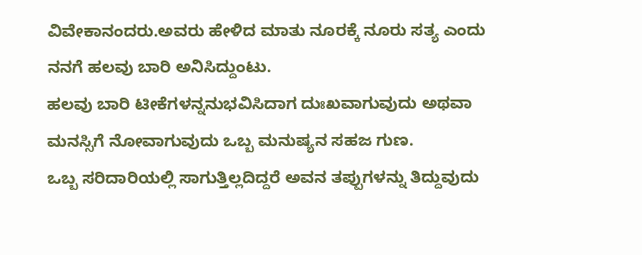ವಿವೇಕಾನಂದರು.ಅವರು ಹೇಳಿದ ಮಾತು ನೂರಕ್ಕೆ ನೂರು ಸತ್ಯ ಎಂದು ನನಗೆ ಹಲವು ಬಾರಿ ಅನಿಸಿದ್ದುಂಟು.
ಹಲವು ಬಾರಿ ಟೀಕೆಗಳನ್ನನುಭವಿಸಿದಾಗ ದುಃಖವಾಗುವುದು ಅಥವಾ ಮನಸ್ಸಿಗೆ ನೋವಾಗುವುದು ಒಬ್ಬ ಮನುಷ್ಯನ ಸಹಜ ಗುಣ.
ಒಬ್ಬ ಸರಿದಾರಿಯಲ್ಲಿ ಸಾಗುತ್ತಿಲ್ಲದಿದ್ದರೆ ಅವನ ತಪ್ಪುಗಳನ್ನು ತಿದ್ದುವುದು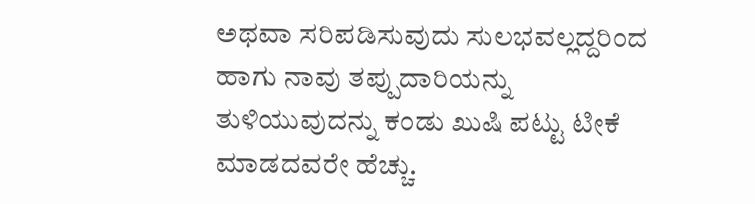ಅಥವಾ ಸರಿಪಡಿಸುವುದು ಸುಲಭವಲ್ಲದ್ದರಿಂದ ಹಾಗು ನಾವು ತಪ್ಪುದಾರಿಯನ್ನು ತುಳಿಯುವುದನ್ನು ಕಂಡು ಖುಷಿ ಪಟ್ಟು ಟೀಕೆ ಮಾಡದವರೇ ಹೆಚ್ಚು.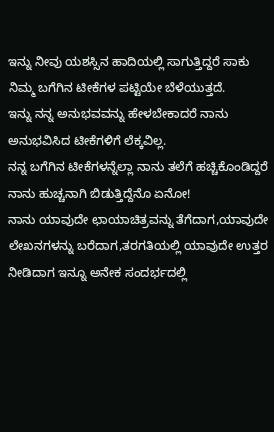ಇನ್ನು ನೀವು ಯಶಸ್ಸಿನ ಹಾದಿಯಲ್ಲಿ ಸಾಗುತ್ತಿದ್ದರೆ ಸಾಕು ನಿಮ್ಮ ಬಗೆಗಿನ ಟೀಕೆಗಳ ಪಟ್ಟಿಯೇ ಬೆಳೆಯುತ್ತದೆ.
ಇನ್ನು ನನ್ನ ಅನುಭವವನ್ನು ಹೇಳಬೇಕಾದರೆ ನಾನು ಅನುಭವಿಸಿದ ಟೀಕೆಗಳಿಗೆ ಲೆಕ್ಕವಿಲ್ಲ.
ನನ್ನ ಬಗೆಗಿನ ಟೀಕೆಗಳನ್ನೆಲ್ಲಾ ನಾನು ತಲೆಗೆ ಹಚ್ಚಿಕೊಂಡಿದ್ದರೆ ನಾನು ಹುಚ್ಚನಾಗಿ ಬಿಡುತ್ತಿದ್ದೆನೊ ಏನೋ!
ನಾನು ಯಾವುದೇ ಛಾಯಾಚಿತ್ರವನ್ನು ತೆಗೆದಾಗ,ಯಾವುದೇ ಲೇಖನಗಳನ್ನು ಬರೆದಾಗ,ತರಗತಿಯಲ್ಲಿ ಯಾವುದೇ ಉತ್ತರ ನೀಡಿದಾಗ ಇನ್ನೂ ಅನೇಕ ಸಂದರ್ಭದಲ್ಲಿ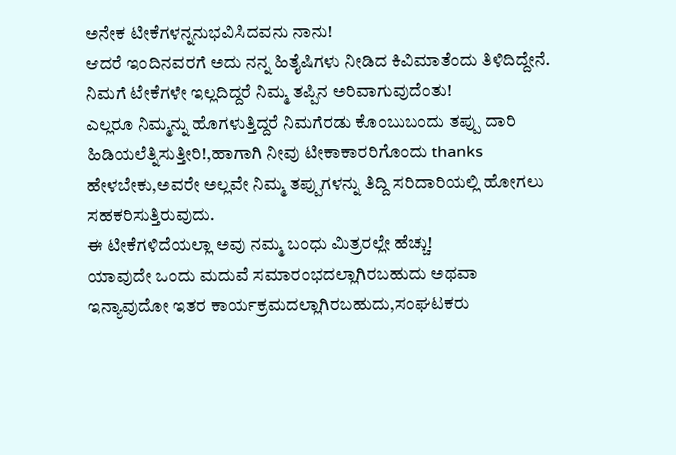ಅನೇಕ ಟೀಕೆಗಳನ್ನನುಭವಿಸಿದವನು ನಾನು!
ಆದರೆ ಇಂದಿನವರಗೆ ಅದು ನನ್ನ ಹಿತೈಷಿಗಳು ನೀಡಿದ ಕಿವಿಮಾತೆಂದು ತಿಳಿದಿದ್ದೇನೆ.
ನಿಮಗೆ ಟೇಕೆಗಳೇ ಇಲ್ಲದಿದ್ದರೆ ನಿಮ್ಮ ತಪ್ಪಿನ ಅರಿವಾಗುವುದೆಂತು!
ಎಲ್ಲರೂ ನಿಮ್ಮನ್ನು ಹೊಗಳುತ್ತಿದ್ದರೆ ನಿಮಗೆರಡು ಕೊಂಬುಬಂದು ತಪ್ಪು ದಾರಿ ಹಿಡಿಯಲೆತ್ನಿಸುತ್ತೀರಿ!,ಹಾಗಾಗಿ ನೀವು ಟೀಕಾಕಾರರಿಗೊಂದು thanks ಹೇಳಬೇಕು,ಅವರೇ ಅಲ್ಲವೇ ನಿಮ್ಮ ತಪ್ಪುಗಳನ್ನು ತಿದ್ದಿ ಸರಿದಾರಿಯಲ್ಲಿ ಹೋಗಲು ಸಹಕರಿಸುತ್ತಿರುವುದು.
ಈ ಟೀಕೆಗಳಿದೆಯಲ್ಲಾ ಅವು ನಮ್ಮ ಬಂಧು ಮಿತ್ರರಲ್ಲೇ ಹೆಚ್ಚು!
ಯಾವುದೇ ಒಂದು ಮದುವೆ ಸಮಾರಂಭದಲ್ಲಾಗಿರಬಹುದು ಅಥವಾ ಇನ್ಯಾವುದೋ ಇತರ ಕಾರ್ಯಕ್ರಮದಲ್ಲಾಗಿರಬಹುದು,ಸಂಘಟಕರು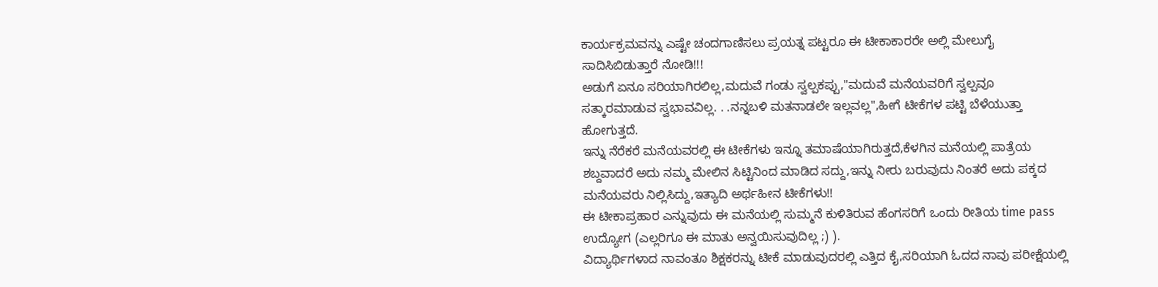ಕಾರ್ಯಕ್ರಮವನ್ನು ಎಷ್ಟೇ ಚಂದಗಾಣಿಸಲು ಪ್ರಯತ್ನ ಪಟ್ಟರೂ ಈ ಟೀಕಾಕಾರರೇ ಅಲ್ಲಿ ಮೇಲುಗೈ ಸಾದಿಸಿಬಿಡುತ್ತಾರೆ ನೋಡಿ!!!
ಅಡುಗೆ ಏನೂ ಸರಿಯಾಗಿರಲಿಲ್ಲ,ಮದುವೆ ಗಂಡು ಸ್ವಲ್ಪಕಪ್ಪು,"ಮದುವೆ ಮನೆಯವರಿಗೆ ಸ್ವಲ್ಪವೂ ಸತ್ಕಾರಮಾಡುವ ಸ್ವಭಾವವಿಲ್ಲ. . .ನನ್ನಬಳಿ ಮತನಾಡಲೇ ಇಲ್ಲವಲ್ಲ",ಹೀಗೆ ಟೀಕೆಗಳ ಪಟ್ಟಿ ಬೆಳೆಯುತ್ತಾ ಹೋಗುತ್ತದೆ.
ಇನ್ನು ನೆರೆಕರೆ ಮನೆಯವರಲ್ಲಿ ಈ ಟೀಕೆಗಳು ಇನ್ನೂ ತಮಾಷೆಯಾಗಿರುತ್ತದೆ,ಕೆಳಗಿನ ಮನೆಯಲ್ಲಿ ಪಾತ್ರೆಯ ಶಬ್ದವಾದರೆ ಅದು ನಮ್ಮ ಮೇಲಿನ ಸಿಟ್ಟಿನಿಂದ ಮಾಡಿದ ಸದ್ದು,ಇನ್ನು ನೀರು ಬರುವುದು ನಿಂತರೆ ಅದು ಪಕ್ಕದ ಮನೆಯವರು ನಿಲ್ಲಿಸಿದ್ದು,ಇತ್ಯಾದಿ ಅರ್ಥಹೀನ ಟೀಕೆಗಳು!!
ಈ ಟೀಕಾಪ್ರಹಾರ ಎನ್ನುವುದು ಈ ಮನೆಯಲ್ಲಿ ಸುಮ್ಮನೆ ಕುಳಿತಿರುವ ಹೆಂಗಸರಿಗೆ ಒಂದು ರೀತಿಯ time pass ಉದ್ಯೋಗ (ಎಲ್ಲರಿಗೂ ಈ ಮಾತು ಅನ್ವಯಿಸುವುದಿಲ್ಲ ;) ).
ವಿದ್ಯಾರ್ಥಿಗಳಾದ ನಾವಂತೂ ಶಿಕ್ಷಕರನ್ನು ಟೀಕೆ ಮಾಡುವುದರಲ್ಲಿ ಎತ್ತಿದ ಕೈ,ಸರಿಯಾಗಿ ಓದದ ನಾವು ಪರೀಕ್ಷೆಯಲ್ಲಿ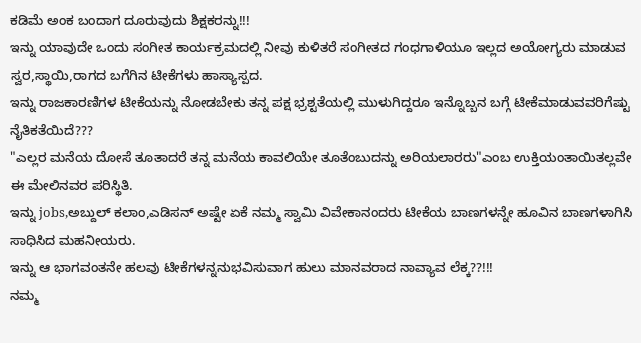ಕಡಿಮೆ ಅಂಕ ಬಂದಾಗ ದೂರುವುದು ಶಿಕ್ಷಕರನ್ನು!!!
ಇನ್ನು ಯಾವುದೇ ಒಂದು ಸಂಗೀತ ಕಾರ್ಯಕ್ರಮದಲ್ಲಿ ನೀವು ಕುಳಿತರೆ ಸಂಗೀತದ ಗಂಧಗಾಳಿಯೂ ಇಲ್ಲದ ಅಯೋಗ್ಯರು ಮಾಡುವ ಸ್ವರ,ಸ್ಥಾಯಿ,ರಾಗದ ಬಗೆಗಿನ ಟೀಕೆಗಳು ಹಾಸ್ಯಾಸ್ಪದ.
ಇನ್ನು ರಾಜಕಾರಣಿಗಳ ಟೀಕೆಯನ್ನು ನೋಡಬೇಕು ತನ್ನ ಪಕ್ಷ ಭ್ರಶ್ಟತೆಯಲ್ಲಿ ಮುಳುಗಿದ್ದರೂ ಇನ್ನೊಬ್ಬನ ಬಗ್ಗೆ ಟೀಕೆಮಾಡುವವರಿಗೆಷ್ಟು ನೈತಿಕತೆಯಿದೆ???
"ಎಲ್ಲರ ಮನೆಯ ದೋಸೆ ತೂತಾದರೆ ತನ್ನ ಮನೆಯ ಕಾವಲಿಯೇ ತೂತೆಂಬುದನ್ನು ಅರಿಯಲಾರರು"ಎಂಬ ಉಕ್ತಿಯಂತಾಯಿತಲ್ಲವೇ ಈ ಮೇಲಿನವರ ಪರಿಸ್ಥಿತಿ.
ಇನ್ನು jobs,ಅಬ್ದುಲ್ ಕಲಾಂ,ಎಡಿಸನ್ ಅಷ್ಟೇ ಏಕೆ ನಮ್ಮ ಸ್ವಾಮಿ ವಿವೇಕಾನಂದರು ಟೀಕೆಯ ಬಾಣಗಳನ್ನೇ ಹೂವಿನ ಬಾಣಗಳಾಗಿಸಿ ಸಾಧಿಸಿದ ಮಹನೀಯರು.
ಇನ್ನು ಆ ಭಾಗವಂತನೇ ಹಲವು ಟೀಕೆಗಳನ್ನನುಭವಿಸುವಾಗ ಹುಲು ಮಾನವರಾದ ನಾವ್ಯಾವ ಲೆಕ್ಕ??!!!
ನಮ್ಮ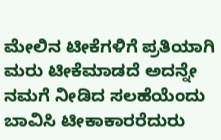ಮೇಲಿನ ಟೀಕೆಗಳಿಗೆ ಪ್ರತಿಯಾಗಿ ಮರು ಟೀಕೆಮಾಡದೆ ಅದನ್ನೇ ನಮಗೆ ನೀಡಿದ ಸಲಹೆಯೆಂದು ಬಾವಿಸಿ ಟೀಕಾಕಾರರೆದುರು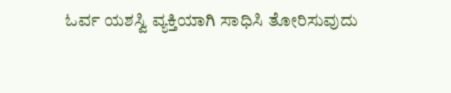ಓರ್ವ ಯಶಸ್ವಿ ವ್ಯಕ್ತಿಯಾಗಿ ಸಾಧಿಸಿ ತೋರಿಸುವುದು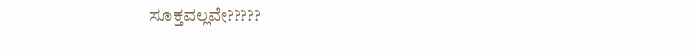ಸೂಕ್ತವಲ್ಲವೇ?????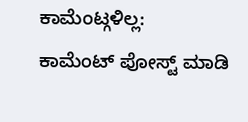ಕಾಮೆಂಟ್ಗಳಿಲ್ಲ:
ಕಾಮೆಂಟ್ ಪೋಸ್ಟ್ ಮಾಡಿ